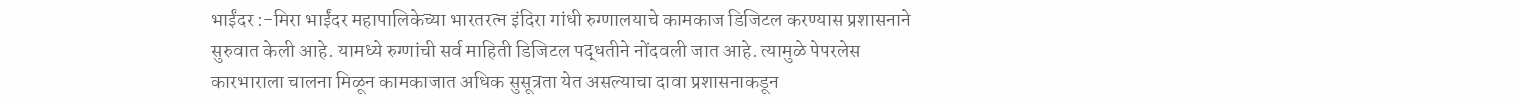भाईंदर :-मिरा भाईंदर महापालिकेच्या भारतरत्न इंदिरा गांधी रुग्णालयाचे कामकाज डिजिटल करण्यास प्रशासनाने सुरुवात केली आहे. यामध्ये रुग्णांची सर्व माहिती डिजिटल पद्धतीने नोंदवली जात आहे. त्यामुळे पेपरलेस कारभाराला चालना मिळून कामकाजात अधिक सुसूत्रता येत असल्याचा दावा प्रशासनाकडून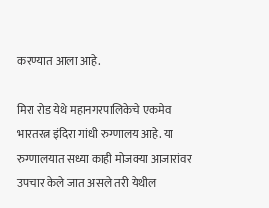करण्यात आला आहे.

मिरा रोड येथे महानगरपालिकेचे एकमेव भारतरत्न इंदिरा गांधी रुग्णालय आहे. या रुग्णालयात सध्या काही मोजक्या आजारांवर उपचार केले जात असले तरी येथील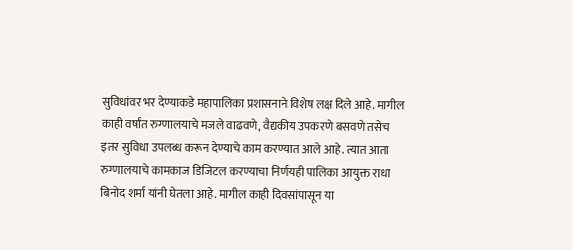सुविधांवर भर देण्याकडे महापालिका प्रशासनाने विशेष लक्ष दिले आहे. मागील काही वर्षांत रुग्णालयाचे मजले वाढवणे, वैद्यकीय उपकरणे बसवणे तसेच इतर सुविधा उपलब्ध करून देण्याचे काम करण्यात आले आहे. त्यात आता रुग्णालयाचे कामकाज डिजिटल करण्याचा निर्णयही पालिका आयुक्त राधा बिनोद शर्मा यांनी घेतला आहे. मागील काही दिवसांपासून या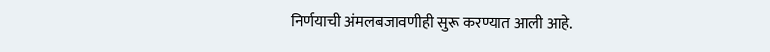निर्णयाची अंमलबजावणीही सुरू करण्यात आली आहे.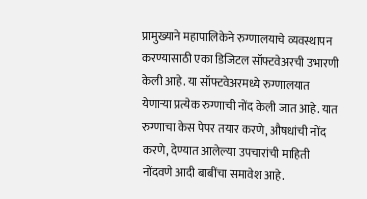प्रामुख्याने महापालिकेने रुग्णालयाचे व्यवस्थापन करण्यासाठी एका डिजिटल सॉफ्टवेअरची उभारणी केली आहे. या सॉफ्टवेअरमध्ये रुग्णालयात येणाऱ्या प्रत्येक रुग्णाची नोंद केली जात आहे. यात रुग्णाचा केस पेपर तयार करणे, औषधांची नोंद करणे, देण्यात आलेल्या उपचारांची माहिती नोंदवणे आदी बाबींचा समावेश आहे.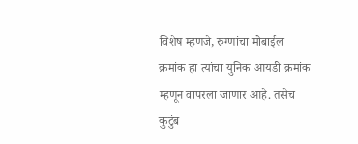विशेष म्हणजे, रुग्णांचा मोबाईल क्रमांक हा त्यांचा युनिक आयडी क्रमांक म्हणून वापरला जाणार आहे. तसेच कुटुंब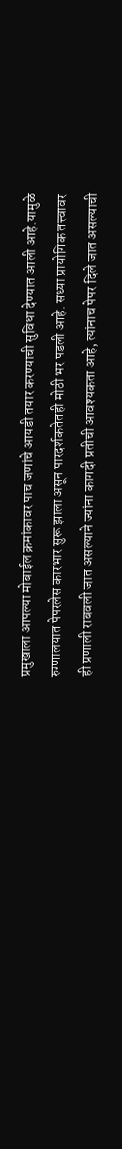प्रमुखाला आपल्या मोबाईल क्रमांकावर पाच जणांचे आयडी तयार करण्याची सुविधा देण्यात आली आहे.यामुळे रुग्णालयात पेपरलेस कारभार सुरू झाला असून पारदर्शकतेतही मोठी भर पडली आहे. सध्या प्रायोगिक तत्त्वावर ही प्रणाली राबवली जात असल्याने ज्यांना कागदी प्रतीची आवश्यकता आहे, त्यांनाच पेपर दिले जात असल्याची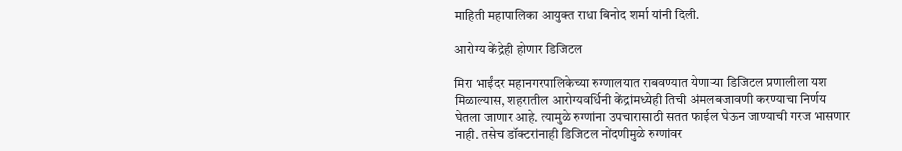माहिती महापालिका आयुक्त राधा बिनोद शर्मा यांनी दिली.

आरोग्य केंद्रेही होणार डिजिटल

मिरा भाईंदर महानगरपालिकेच्या रुग्णालयात राबवण्यात येणाऱ्या डिजिटल प्रणालीला यश मिळाल्यास, शहरातील आरोग्यवर्धिनी केंद्रांमध्येही तिची अंमलबजावणी करण्याचा निर्णय घेतला जाणार आहे. त्यामुळे रुग्णांना उपचारासाठी सतत फाईल घेऊन जाण्याची गरज भासणार नाही. तसेच डॉक्टरांनाही डिजिटल नोंदणीमुळे रुग्णांवर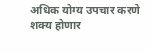अधिक योग्य उपचार करणे शक्य होणार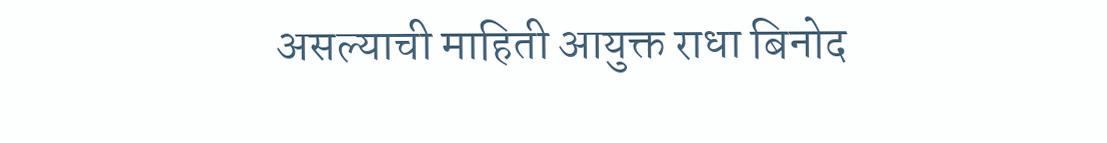असल्याची माहिती आयुक्त राधा बिनोद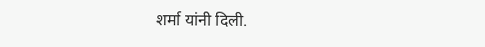शर्मा यांनी दिली.